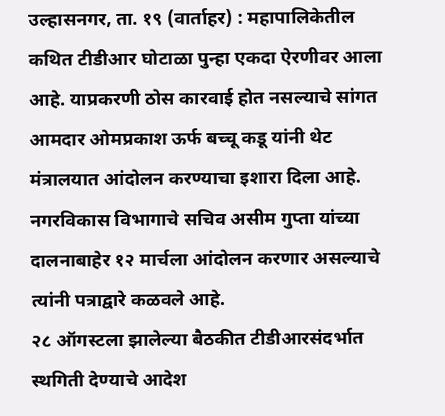उल्हासनगर, ता. १९ (वार्ताहर) : महापालिकेतील कथित टीडीआर घोटाळा पुन्हा एकदा ऐरणीवर आला आहे. याप्रकरणी ठोस कारवाई होत नसल्याचे सांगत आमदार ओमप्रकाश ऊर्फ बच्चू कडू यांनी थेट मंत्रालयात आंदोलन करण्याचा इशारा दिला आहे. नगरविकास विभागाचे सचिव असीम गुप्ता यांच्या दालनाबाहेर १२ मार्चला आंदोलन करणार असल्याचे त्यांनी पत्राद्वारे कळवले आहे.
२८ ऑगस्टला झालेल्या बैठकीत टीडीआरसंदर्भात स्थगिती देण्याचे आदेश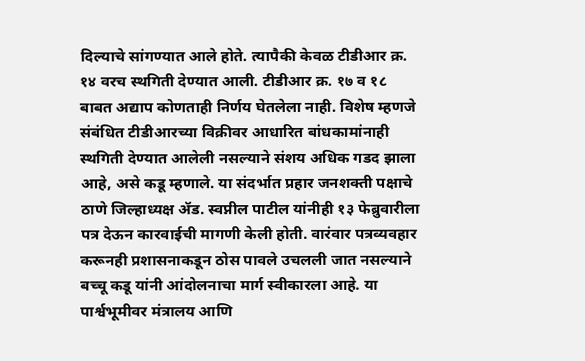दिल्याचे सांगण्यात आले होते. त्यापैकी केवळ टीडीआर क्र. १४ वरच स्थगिती देण्यात आली. टीडीआर क्र. १७ व १८ बाबत अद्याप कोणताही निर्णय घेतलेला नाही. विशेष म्हणजे संबंधित टीडीआरच्या विक्रीवर आधारित बांधकामांनाही स्थगिती देण्यात आलेली नसल्याने संशय अधिक गडद झाला आहे, असे कडू म्हणाले. या संदर्भात प्रहार जनशक्ती पक्षाचे ठाणे जिल्हाध्यक्ष ॲड. स्वप्नील पाटील यांनीही १३ फेब्रुवारीला पत्र देऊन कारवाईची मागणी केली होती. वारंवार पत्रव्यवहार करूनही प्रशासनाकडून ठोस पावले उचलली जात नसल्याने बच्चू कडू यांनी आंदोलनाचा मार्ग स्वीकारला आहे. या पार्श्वभूमीवर मंत्रालय आणि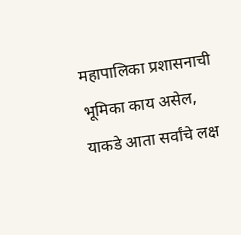महापालिका प्रशासनाची भूमिका काय असेल, याकडे आता सर्वांचे लक्ष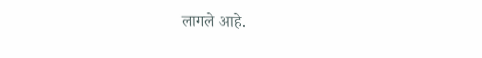लागले आहे.